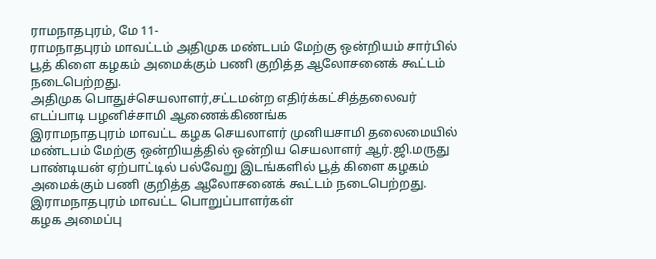ராமநாதபுரம், மே 11-
ராமநாதபுரம் மாவட்டம் அதிமுக மண்டபம் மேற்கு ஒன்றியம் சார்பில் பூத் கிளை கழகம் அமைக்கும் பணி குறித்த ஆலோசனைக் கூட்டம் நடைபெற்றது.
அதிமுக பொதுச்செயலாளர்,சட்டமன்ற எதிர்க்கட்சித்தலைவர் எடப்பாடி பழனிச்சாமி ஆணைக்கிணங்க
இராமநாதபுரம் மாவட்ட கழக செயலாளர் முனியசாமி தலைமையில் மண்டபம் மேற்கு ஒன்றியத்தில் ஒன்றிய செயலாளர் ஆர்.ஜி.மருது பாண்டியன் ஏற்பாட்டில் பல்வேறு இடங்களில் பூத் கிளை கழகம் அமைக்கும் பணி குறித்த ஆலோசனைக் கூட்டம் நடைபெற்றது.
இராமநாதபுரம் மாவட்ட பொறுப்பாளர்கள்
கழக அமைப்பு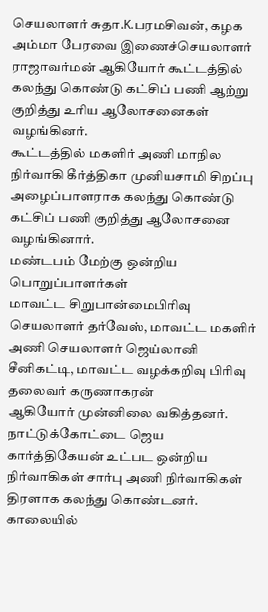செயலாளர் சுதா.K.பரமசிவன், கழக அம்மா பேரவை இணைச்செயலாளர் ராஜாவர்மன் ஆகியோர் கூட்டத்தில் கலந்து கொண்டு கட்சிப் பணி ஆற்று குறித்து உரிய ஆலோசனைகள் வழங்கினர்.
கூட்டத்தில் மகளிர் அணி மாநில நிர்வாகி கீர்த்திகா முனியசாமி சிறப்பு அழைப்பாளராக கலந்து கொண்டு கட்சிப் பணி குறித்து ஆலோசனை வழங்கினார்.
மண்டபம் மேற்கு ஒன்றிய பொறுப்பாளர்கள்
மாவட்ட சிறுபான்மைபிரிவு செயலாளர் தர்வேஸ், மாவட்ட மகளிர் அணி செயலாளர் ஜெய்லானி சீனிகட்டி, மாவட்ட வழக்கறிவு பிரிவு தலைவர் கருணாகரன்
ஆகியோர் முன்னிலை வகித்தனர். நாட்டுக்கோட்டை ஜெய கார்த்திகேயன் உட்பட ஒன்றிய நிர்வாகிகள் சார்பு அணி நிர்வாகிகள் திரளாக கலந்து கொண்டனர்.
காலையில்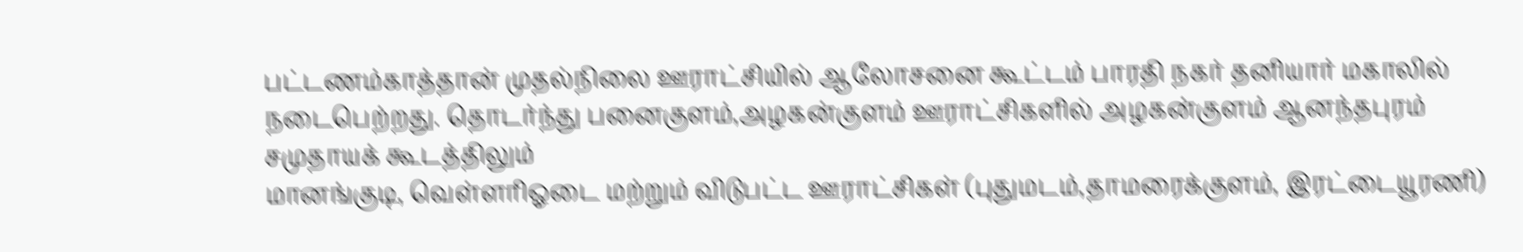பட்டணம்காத்தான் முதல்நிலை ஊராட்சியில் ஆலோசனை கூட்டம் பாரதி நகர் தனியார் மகாலில் நடைபெற்றது. தொடர்ந்து பனைகுளம்,அழகன்குளம் ஊராட்சிகளில் அழகன்குளம் ஆனந்தபுரம் சமுதாயக் கூடத்திலும்
மானங்குடி, வெள்ளரிஓடை மற்றும் விடுபட்ட ஊராட்சிகள் (புதுமடம்,தாமரைக்குளம், இரட்டையூரணி)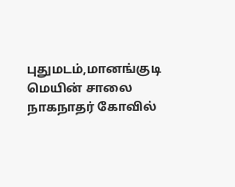புதுமடம்,மானங்குடி மெயின் சாலை நாகநாதர் கோவில்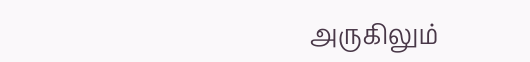அருகிலும்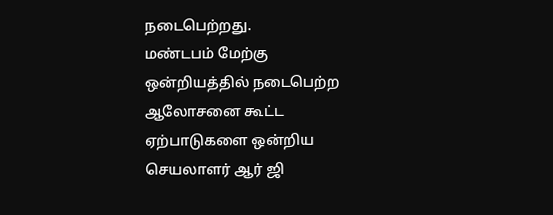நடைபெற்றது.
மண்டபம் மேற்கு ஒன்றியத்தில் நடைபெற்ற ஆலோசனை கூட்ட ஏற்பாடுகளை ஒன்றிய செயலாளர் ஆர் ஜி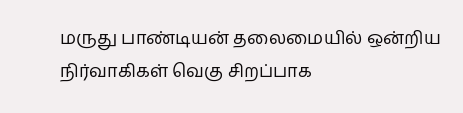மருது பாண்டியன் தலைமையில் ஒன்றிய நிர்வாகிகள் வெகு சிறப்பாக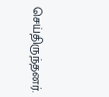செய்திருந்தனர்.